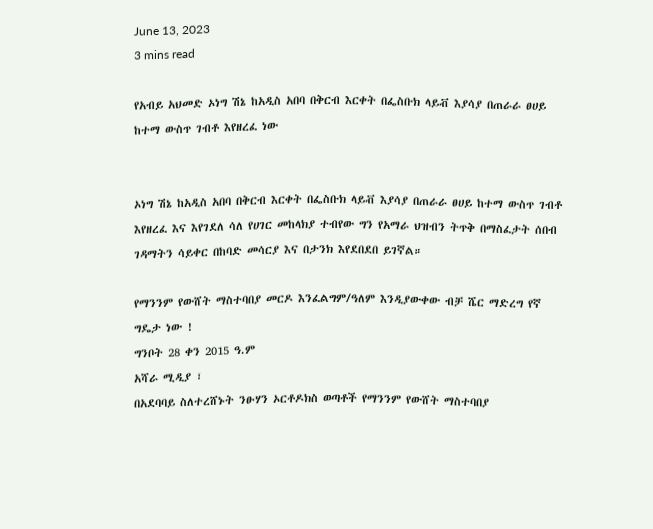June 13, 2023
3 mins read

የአብይ አህመድ ኦነግ ሽኔ ከአዲስ አበባ በቅርብ እርቀት በፌስቡክ ላይቭ እያሳያ በጠራራ ፀሀይ ከተማ ውስጥ ገብቶ እየዘረፈ ነው


ኦነግ ሽኔ ከአዲስ አበባ በቅርብ እርቀት በፌስቡክ ላይቭ እያሳያ በጠራራ ፀሀይ ከተማ ውስጥ ገብቶ እየዘረፈ እና እየገደለ ሳለ የሀገር መከላክያ ተብየው ግን የአማራ ህዝብን ትጥቅ በማስፈታት ሰበብ ገዳማትን ሳይቀር በከባድ መሳርያ እና በታንክ እየደበደበ ይገኛል።

የማንንም የውሸት ማስተባበያ መርዶ እንፈልግም/ዓለም እንዲያውቀው ብቻ ሼር ማድረግ የኛ ግዴታ ነው !
ግንቦት 28 ቀን 2015 ዓ.ም
አሻራ ሚዲያ ፣
በአደባባይ ስለተረሸኑት ንፁሃን ኦርቶዶክስ ወጣቶች የማንንም የውሸት ማስተባበያ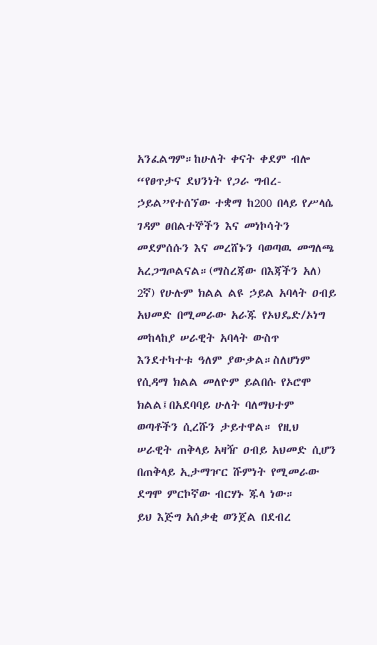አንፈልግም።ከሁለት ቀናት ቀደም ብሎ “የፀጥታና ደህንነት የጋራ ግብረ- ኃይል”የተሰኘው ተቋማ ከ200 በላይ የሥላሴ ገዳም ፀበልተኞችን እና መነኮሳትን መደምሰሱን እና መረሸኑን ባወጣዉ መግለጫ አረጋግጦልናል።(ማስረጃው በእጃችን አለ)
2ኛ) የሁሉም ክልል ልዩ ኃይል አባላት ዐብይ አህመድ በሚመራው አራጁ የኦህዴድ/ኦነግ መከላከያ ሠራዊት አባላት ውስጥ እንደተካተቱ ዓለም ያውቃል።ስለሆነም የሲዳማ ክልል መለዮም ይልበሱ የኦሮሞ ክልል፤በአደባባይ ሁለት ባለማህተም ወጣቶችን ሲረሹን ታይተዋል። የዚህ ሠራዊት ጠቅላይ አዛዥ ዐብይ አህመድ ሲሆን በጠቅላይ ኢታማዦር ሹምነት የሚመራው ደግሞ ምርኮኛው ብርሃኑ ጁላ ነው።
ይህ እጅግ አሰቃቂ ወንጀል በደብረ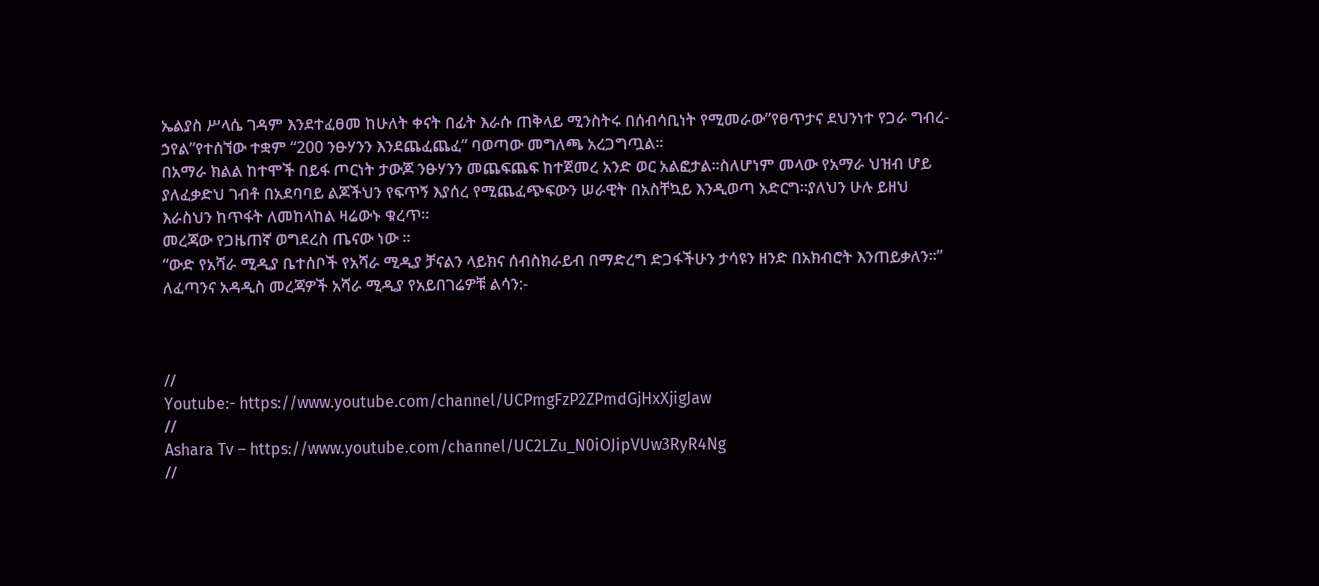ኤልያስ ሥላሴ ገዳም እንደተፈፀመ ከሁለት ቀናት በፊት እራሱ ጠቅላይ ሚንስትሩ በሰብሳቢነት የሚመራው”የፀጥታና ደህንነተ የጋራ ግብረ- ኃየል”የተሰኘው ተቋም “200 ንፁሃንን እንደጨፈጨፈ” ባወጣው መግለጫ አረጋግጧል።
በአማራ ክልል ከተሞች በይፋ ጦርነት ታውጆ ንፁሃንን መጨፍጨፍ ከተጀመረ አንድ ወር አልፎታል።ስለሆነም መላው የአማራ ህዝብ ሆይ ያለፈቃድህ ገብቶ በአደባባይ ልጆችህን የፍጥኝ እያሰረ የሚጨፈጭፍውን ሠራዊት በአስቸኳይ እንዲወጣ አድርግ።ያለህን ሁሉ ይዘህ እራስህን ከጥፋት ለመከላከል ዛሬውኑ ቁረጥ።
መረጃው የጋዜጠኛ ወግደረስ ጤናው ነው ።
“ውድ የአሻራ ሚዲያ ቤተሰቦች የአሻራ ሚዲያ ቻናልን ላይክና ሰብስክራይብ በማድረግ ድጋፋችሁን ታሳዩን ዘንድ በአክብሮት እንጠይቃለን።”
ለፈጣንና አዳዲስ መረጃዎች አሻራ ሚዲያ የአይበገሬዎቹ ልሳን:-



//
Youtube:- https://www.youtube.com/channel/UCPmgFzP2ZPmdGjHxXjigJaw
//
Ashara Tv – https://www.youtube.com/channel/UC2LZu_N0iOJipVUw3RyR4Ng
//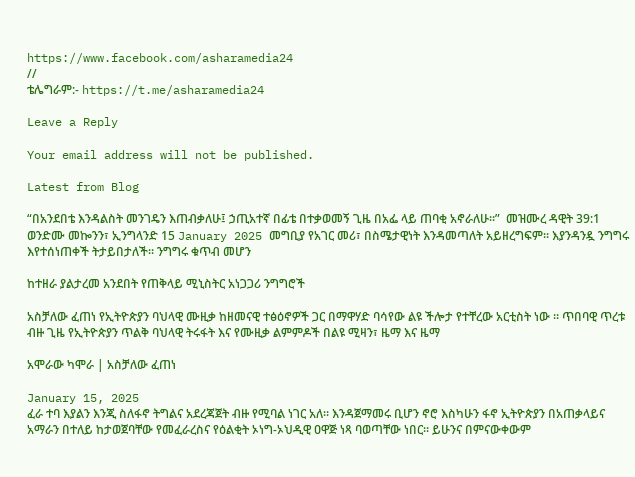https://www.facebook.com/asharamedia24
//
ቴሌግራም:- https://t.me/asharamedia24

Leave a Reply

Your email address will not be published.

Latest from Blog

“በአንደበቴ እንዳልስት መንገዴን እጠብቃለሁ፤ ኃጢአተኛ በፊቴ በተቃወመኝ ጊዜ በአፌ ላይ ጠባቂ አኖራለሁ።”  መዝሙረ ዳዊት 39:1 ወንድሙ መኰንን፣ ኢንግላንድ 15 January 2025 መግቢያ የአገር መሪ፣ በስሜታዊነት እንዳመጣለት አይዘረግፍም። እያንዳንዷ ንግግሩ እየተሰነጠቀች ትታይበታለች። ንግግሩ ቁጥብ መሆን

ከተዘራ ያልታረመ አንደበት የጠቅላይ ሚኒስትር አነጋጋሪ ንግግሮች

አስቻለው ፈጠነ የኢትዮጵያን ባህላዊ ሙዚቃ ከዘመናዊ ተፅዕኖዎች ጋር በማዋሃድ ባሳየው ልዩ ችሎታ የተቸረው አርቲስት ነው ። ጥበባዊ ጥረቱ ብዙ ጊዜ የኢትዮጵያን ጥልቅ ባህላዊ ትሩፋት እና የሙዚቃ ልምምዶች በልዩ ሚዛን፣ ዜማ እና ዜማ

አሞራው ካሞራ | አስቻለው ፈጠነ

January 15, 2025
ፈራ ተባ እያልን እንጂ ስለፋኖ ትግልና አደረጃጀት ብዙ የሚባል ነገር አለ፡፡ እንዳጀማመሩ ቢሆን ኖሮ እስካሁን ፋኖ ኢትዮጵያን በአጠቃላይና አማራን በተለይ ከታወጀባቸው የመፈራረስና የዕልቂት ኦነግ-ኦህዲዊ ዐዋጅ ነጻ ባወጣቸው ነበር፡፡ ይሁንና በምናውቀውም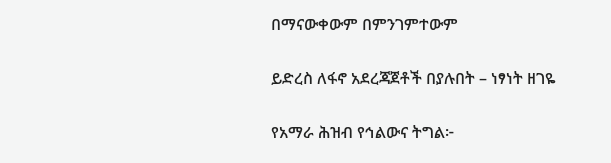በማናውቀውም በምንገምተውም

ይድረስ ለፋኖ አደረጃጀቶች በያሉበት – ነፃነት ዘገዬ

የአማራ ሕዝብ የኅልውና ትግል፦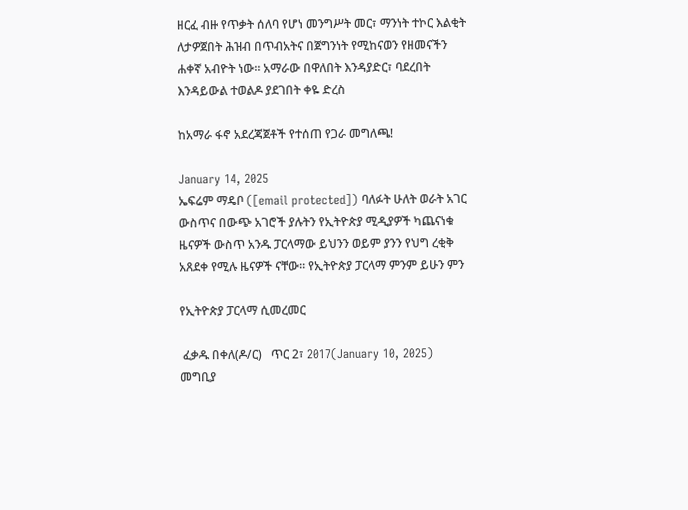ዘርፈ ብዙ የጥቃት ሰለባ የሆነ መንግሥት መር፣ ማንነት ተኮር እልቂት ለታዎጀበት ሕዝብ በጥብአትና በጀግንነት የሚከናወን የዘመናችን ሐቀኛ አብዮት ነው። አማራው በዋለበት እንዳያድር፣ ባደረበት እንዳይውል ተወልዶ ያደገበት ቀዬ ድረስ

ከአማራ ፋኖ አደረጃጀቶች የተሰጠ የጋራ መግለጫ!

January 14, 2025
ኤፍሬም ማዴቦ ([email protected]) ባለፉት ሁለት ወራት አገር ውስጥና በውጭ አገሮች ያሉትን የኢትዮጵያ ሚዲያዎች ካጨናነቁ ዜናዎች ውስጥ አንዱ ፓርላማው ይህንን ወይም ያንን የህግ ረቂቅ አጸደቀ የሚሉ ዜናዎች ናቸው። የኢትዮጵያ ፓርላማ ምንም ይሁን ምን

የኢትዮጵያ ፓርላማ ሲመረመር

 ፈቃዱ በቀለ(ዶ/ር)   ጥር 2፣ 2017(January 10, 2025) መግቢያ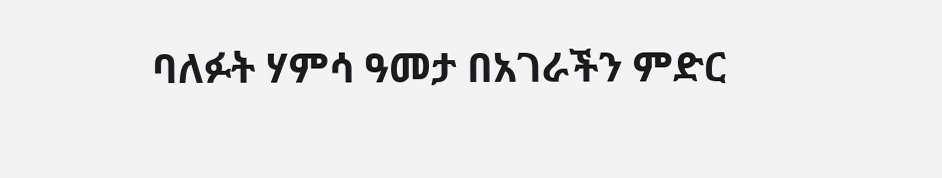ባለፉት ሃምሳ ዓመታ በአገራችን ምድር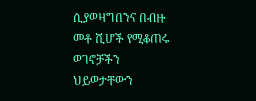ሲያወዛግበንና በብዙ መቶ ሺሆች የሚቆጠሩ ወገኖቻችን ህይወታቸውን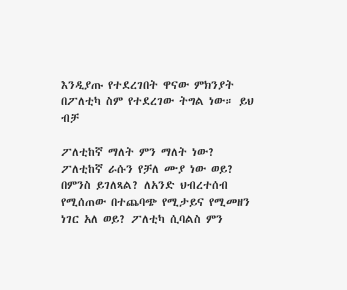እንዲያጡ የተደረገበት ዋናው ምክንያት በፖለቲካ ስም የተደረገው ትግል ነው። ይህ ብቻ

ፖለቲከኛ ማለት ምን ማለት ነው? ፖለቲከኛ ራሱን የቻለ ሙያ ነው ወይ? በምንስ ይገለጻል? ለአንድ ህብረተሰብ የሚሰጠው በተጨባጭ የሚታይና የሚመዘን ነገር አለ ወይ? ፖለቲካ ሲባልስ ምን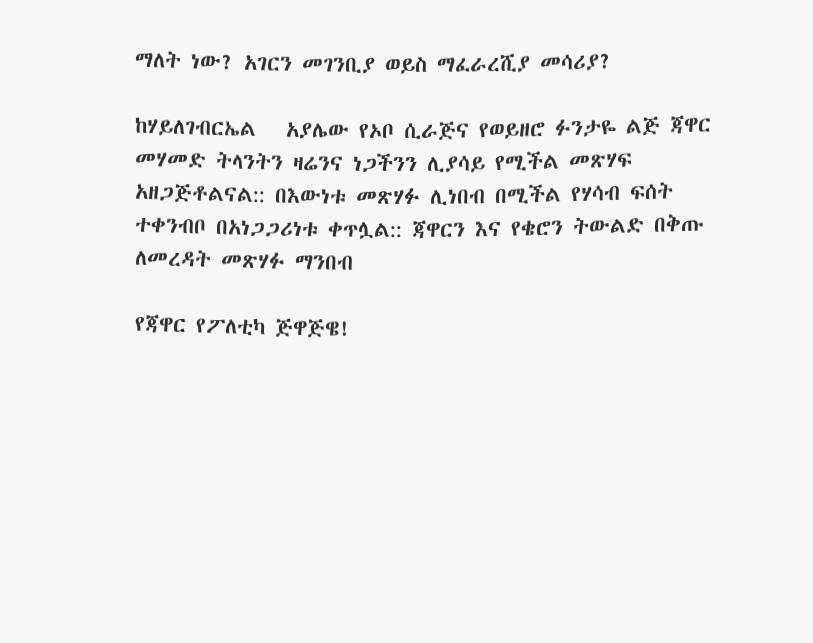ማለት ነው? አገርን መገንቢያ ወይስ ማፈራረሺያ መሳሪያ?

ከሃይለገብርኤል   አያሌው የኦቦ ሲራጅና የወይዘሮ ፉንታዬ ልጅ ጃዋር መሃመድ ትላንትን ዛሬንና ነጋችንን ሊያሳይ የሚችል መጽሃፍ አዘጋጅቶልናል:: በእውነቱ መጽሃፉ ሊነበብ በሚችል የሃሳብ ፍሰት ተቀንብቦ በአነጋጋሪነቱ ቀጥሏል:: ጃዋርን እና የቄሮን ትውልድ በቅጡ ለመረዳት መጽሃፉ ማንበብ

የጃዋር የፖለቲካ ጅዋጅዌ!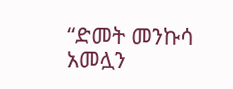“ድመት መንኩሳ አመሏን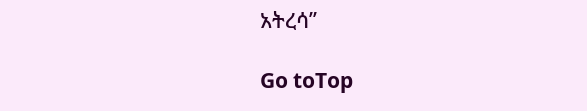አትረሳ’’

Go toTop